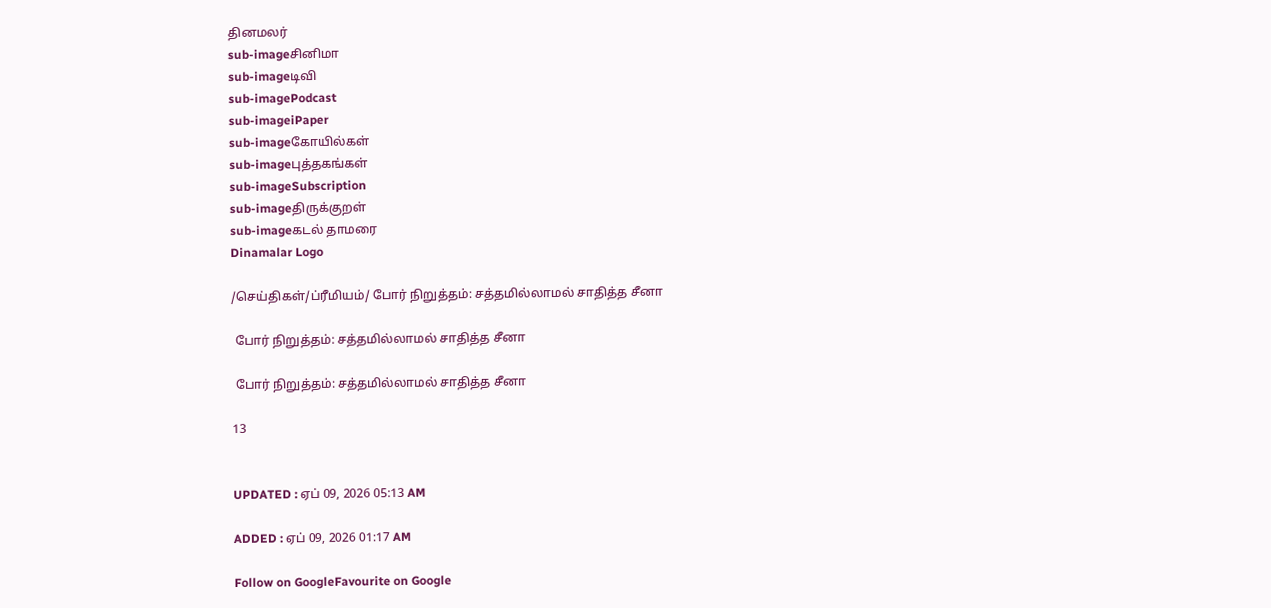தினமலர்
sub-imageசினிமா
sub-imageடிவி
sub-imagePodcast
sub-imageiPaper
sub-imageகோயில்கள்
sub-imageபுத்தகங்கள்
sub-imageSubscription
sub-imageதிருக்குறள்
sub-imageகடல் தாமரை
Dinamalar Logo

/செய்திகள்/ப்ரீமியம்/ போர் நிறுத்தம்: சத்தமில்லாமல் சாதித்த சீனா

 போர் நிறுத்தம்: சத்தமில்லாமல் சாதித்த சீனா

 போர் நிறுத்தம்: சத்தமில்லாமல் சாதித்த சீனா

13


UPDATED : ஏப் 09, 2026 05:13 AM

ADDED : ஏப் 09, 2026 01:17 AM

Follow on GoogleFavourite on Google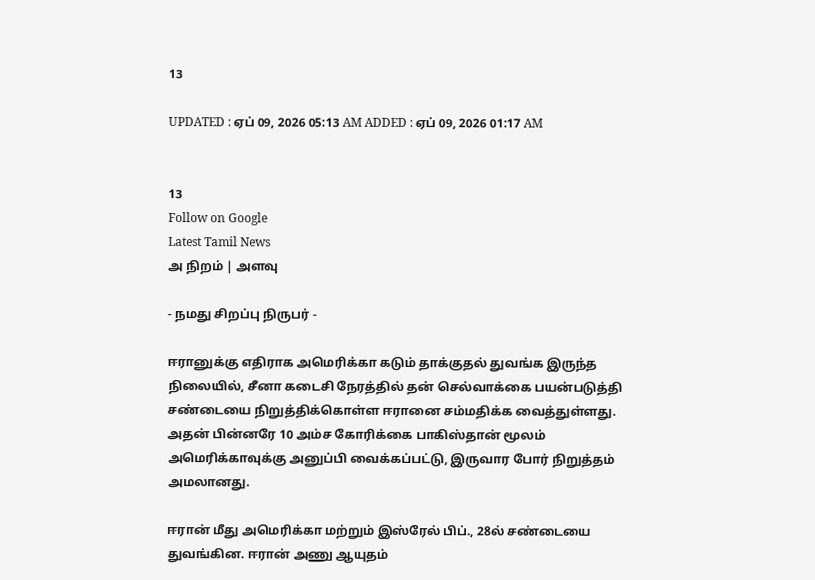13

UPDATED : ஏப் 09, 2026 05:13 AM ADDED : ஏப் 09, 2026 01:17 AM


13
Follow on Google
Latest Tamil News
அ நிறம் | அளவு

- நமது சிறப்பு நிருபர் -

ஈரானுக்கு எதிராக அமெரிக்கா கடும் தாக்குதல் துவங்க இருந்த நிலையில், சீனா கடைசி நேரத்தில் தன் செல்வாக்கை பயன்படுத்தி சண்டையை நிறுத்திக்கொள்ள ஈரானை சம்மதிக்க வைத்துள்ளது. அதன் பின்னரே 10 அம்ச கோரிக்கை பாகிஸ்தான் மூலம் அமெரிக்காவுக்கு அனுப்பி வைக்கப்பட்டு, இருவார போர் நிறுத்தம் அமலானது.

ஈரான் மீது அமெரிக்கா மற்றும் இஸ்ரேல் பிப்., 28ல் சண்டையை துவங்கின. ஈரான் அணு ஆயுதம்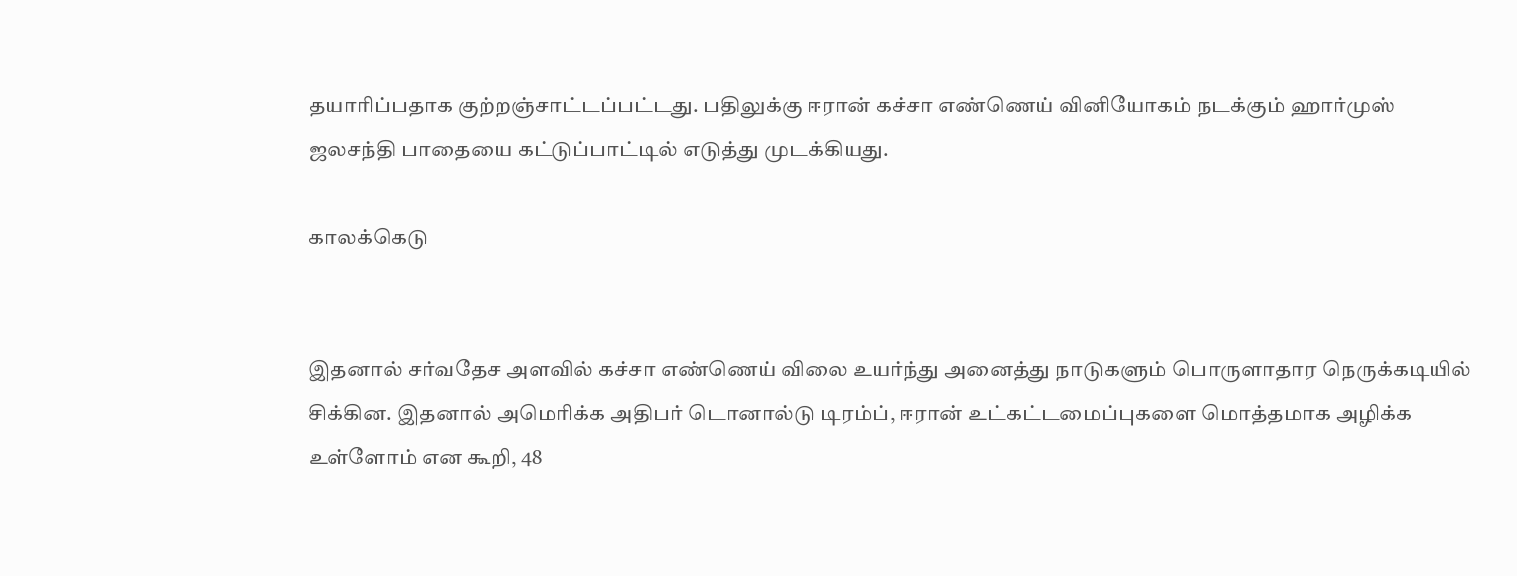தயாரிப்பதாக குற்றஞ்சாட்டப்பட்டது. பதிலுக்கு ஈரான் கச்சா எண்ணெய் வினியோகம் நடக்கும் ஹார்முஸ் ஜலசந்தி பாதையை கட்டுப்பாட்டில் எடுத்து முடக்கியது.

காலக்கெடு


இதனால் சர்வதேச அளவில் கச்சா எண்ணெய் விலை உயர்ந்து அனைத்து நாடுகளும் பொருளாதார நெருக்கடியில் சிக்கின. இதனால் அமெரிக்க அதிபர் டொனால்டு டிரம்ப், ஈரான் உட்கட்டமைப்புகளை மொத்தமாக அழிக்க உள்ளோம் என கூறி, 48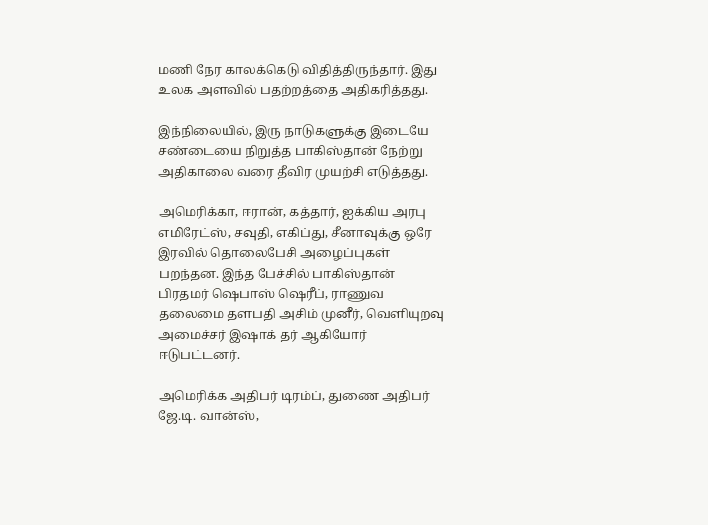மணி நேர காலக்கெடு விதித்திருந்தார். இது உலக அளவில் பதற்றத்தை அதிகரித்தது.

இந்நிலையில், இரு நாடுகளுக்கு இடையே சண்டையை நிறுத்த பாகிஸ்தான் நேற்று அதிகாலை வரை தீவிர முயற்சி எடுத்தது.

அமெரிக்கா, ஈரான், கத்தார், ஐக்கிய அரபு எமிரேட்ஸ், சவுதி, எகிப்து, சீனாவுக்கு ஒரே இரவில் தொலைபேசி அழைப்புகள் பறந்தன. இந்த பேச்சில் பாகிஸ்தான் பிரதமர் ஷெபாஸ் ஷெரீப், ராணுவ தலைமை தளபதி அசிம் முனீர், வெளியுறவு அமைச்சர் இஷாக் தர் ஆகியோர் ஈடுபட்டனர்.

அமெரிக்க அதிபர் டிரம்ப், துணை அதிபர் ஜே.டி. வான்ஸ்,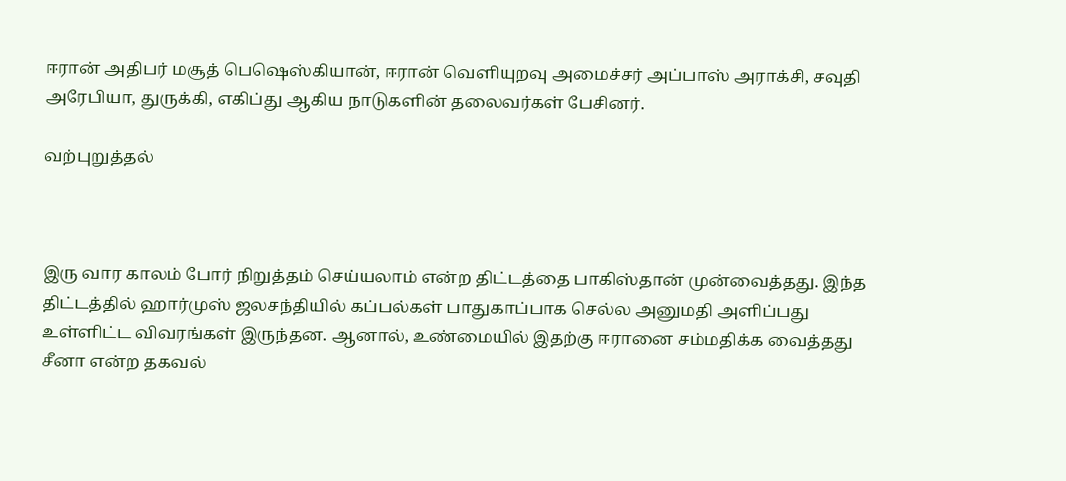ஈரான் அதிபர் மசூத் பெஷெஸ்கியான், ஈரான் வெளியுறவு அமைச்சர் அப்பாஸ் அராக்சி, சவுதி அரேபியா, துருக்கி, எகிப்து ஆகிய நாடுகளின் தலைவர்கள் பேசினர்.

வற்புறுத்தல்



இரு வார காலம் போர் நிறுத்தம் செய்யலாம் என்ற திட்டத்தை பாகிஸ்தான் முன்வைத்தது. இந்த திட்டத்தில் ஹார்முஸ் ஜலசந்தியில் கப்பல்கள் பாதுகாப்பாக செல்ல அனுமதி அளிப்பது உள்ளிட்ட விவரங்கள் இருந்தன. ஆனால், உண்மையில் இதற்கு ஈரானை சம்மதிக்க வைத்தது சீனா என்ற தகவல்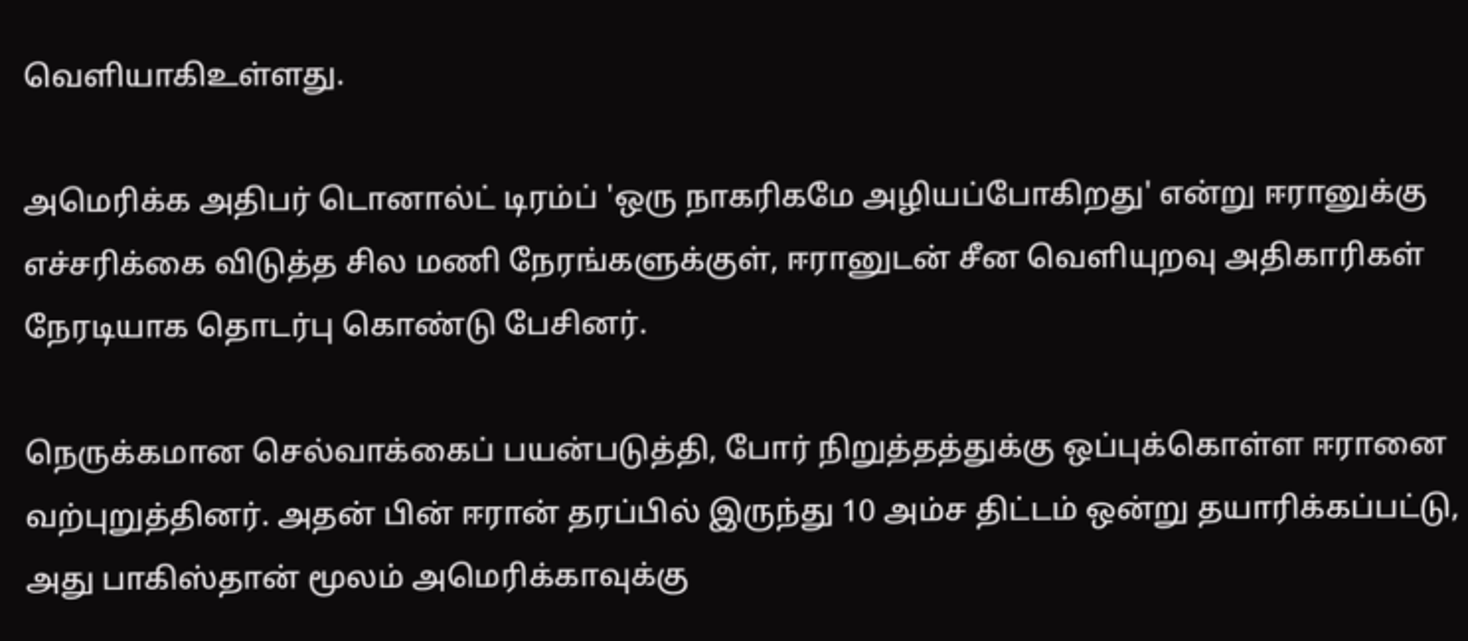வெளியாகிஉள்ளது.

அமெரிக்க அதிபர் டொனால்ட் டிரம்ப் 'ஒரு நாகரிகமே அழியப்போகிறது' என்று ஈரானுக்கு எச்சரிக்கை விடுத்த சில மணி நேரங்களுக்குள், ஈரானுடன் சீன வெளியுறவு அதிகாரிகள் நேரடியாக தொடர்பு கொண்டு பேசினர்.

நெருக்கமான செல்வாக்கைப் பயன்படுத்தி, போர் நிறுத்தத்துக்கு ஒப்புக்கொள்ள ஈரானை வற்புறுத்தினர். அதன் பின் ஈரான் தரப்பில் இருந்து 10 அம்ச திட்டம் ஒன்று தயாரிக்கப்பட்டு, அது பாகிஸ்தான் மூலம் அமெரிக்காவுக்கு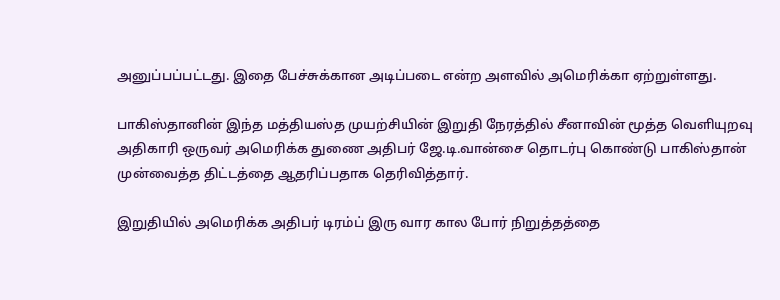அனுப்பப்பட்டது. இதை பேச்சுக்கான அடிப்படை என்ற அளவில் அமெரிக்கா ஏற்றுள்ளது.

பாகிஸ்தானின் இந்த மத்தியஸ்த முயற்சியின் இறுதி நேரத்தில் சீனாவின் மூத்த வெளியுறவு அதிகாரி ஒருவர் அமெரிக்க துணை அதிபர் ஜே.டி.வான்சை தொடர்பு கொண்டு பாகிஸ்தான் முன்வைத்த திட்டத்தை ஆதரிப்பதாக தெரிவித்தார்.

இறுதியில் அமெரிக்க அதிபர் டிரம்ப் இரு வார கால போர் நிறுத்தத்தை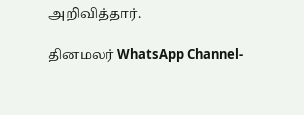அறிவித்தார்.

தினமலர் WhatsApp Channel-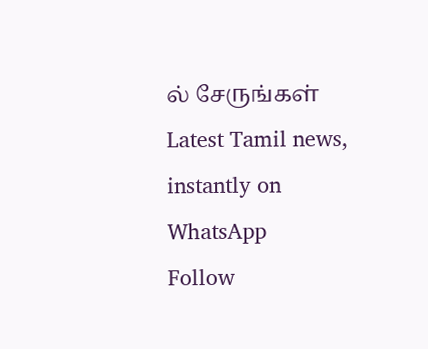ல் சேருங்கள்
Latest Tamil news, instantly on WhatsApp
Follow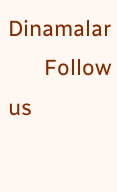Dinamalar
      Follow us